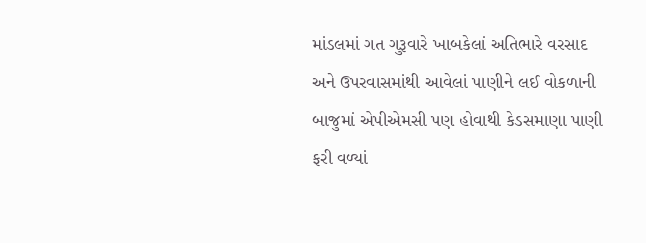માંડલમાં ગત ગુરૂવારે ખાબકેલાં અતિભારે વરસાદ અને ઉપરવાસમાંથી આવેલાં પાણીને લઈ વોકળાની બાજુમાં એપીએમસી પણ હોવાથી કેડસમાણા પાણી ફરી વળ્યાં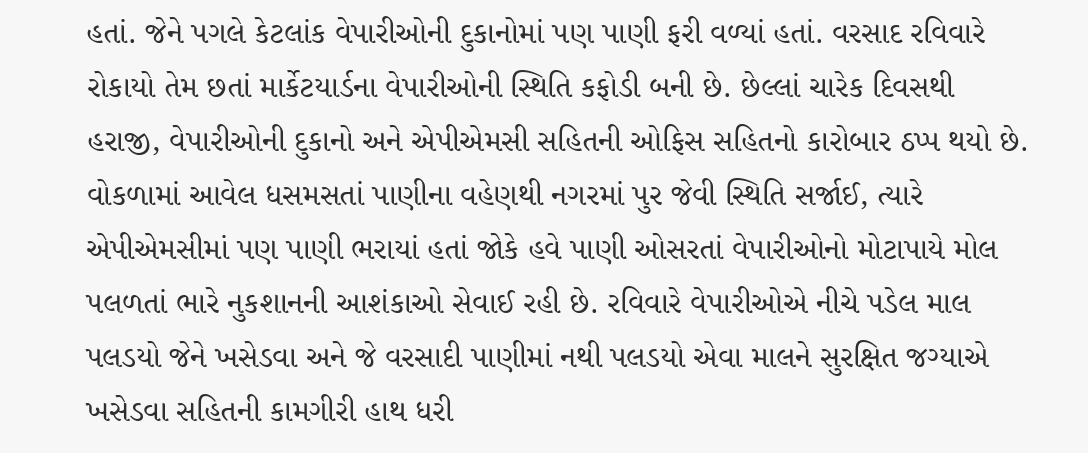હતાં. જેને પગલે કેટલાંક વેપારીઓની દુકાનોમાં પણ પાણી ફરી વળ્યાં હતાં. વરસાદ રવિવારે રોકાયો તેમ છતાં માર્કેટયાર્ડના વેપારીઓની સ્થિતિ કફોડી બની છે. છેલ્લાં ચારેક દિવસથી હરાજી, વેપારીઓની દુકાનો અને એપીએમસી સહિતની ઓફિસ સહિતનો કારોબાર ઠપ્પ થયો છે. વોકળામાં આવેલ ધસમસતાં પાણીના વહેણથી નગરમાં પુર જેવી સ્થિતિ સર્જાઈ, ત્યારે એપીએમસીમાં પણ પાણી ભરાયાં હતાં જોકે હવે પાણી ઓસરતાં વેપારીઓનો મોટાપાયે મોલ પલળતાં ભારે નુકશાનની આશંકાઓ સેવાઈ રહી છે. રવિવારે વેપારીઓએ નીચે પડેલ માલ પલડયો જેને ખસેડવા અને જે વરસાદી પાણીમાં નથી પલડયો એવા માલને સુરક્ષિત જગ્યાએ ખસેડવા સહિતની કામગીરી હાથ ધરી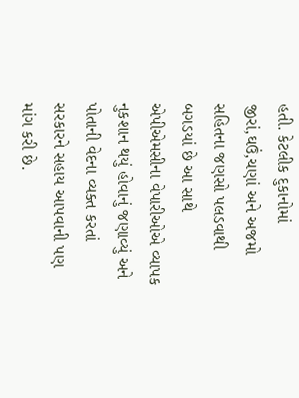હતી. કેટલીક દુકાનોમાં જીરાં,ઘઉં,ચણાં અને અજમો સહિતના જણસો પલડવાથી બગડયાં છે આ સાથે એપીએમસીના વેપારીઓએ વ્યાપક નુકશાન થયું હોવાનું જણાવ્યું અને પોતાની વેદના વ્યક્ત કરતાં સરકારને સહાય આપવાની પણ માંગ કરી છે.